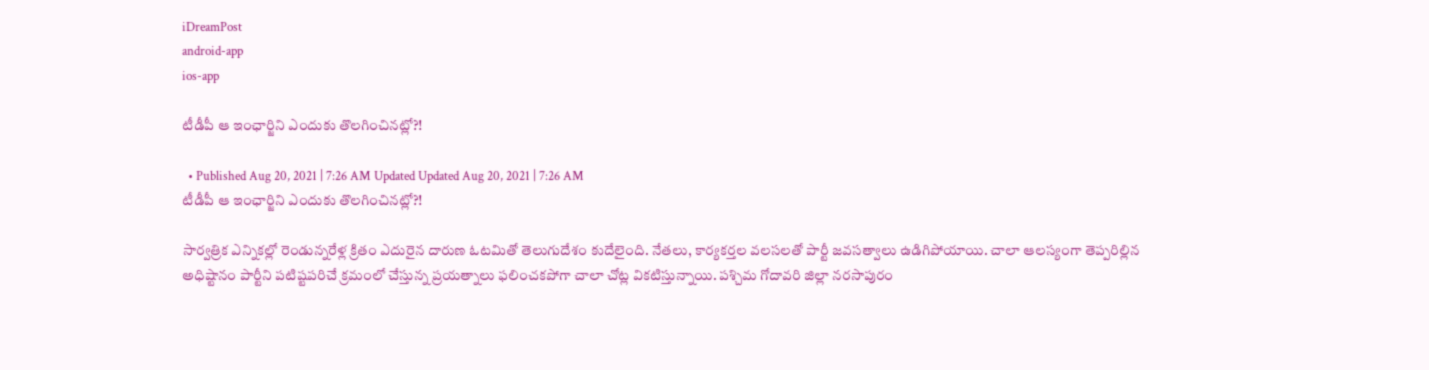iDreamPost
android-app
ios-app

టీడీపీ ఆ ఇంఛార్జిని ఎందుకు తొలగించినట్లో?!

  • Published Aug 20, 2021 | 7:26 AM Updated Updated Aug 20, 2021 | 7:26 AM
టీడీపీ ఆ ఇంఛార్జిని ఎందుకు తొలగించినట్లో?!

సార్వత్రిక ఎన్నికల్లో రెండున్నరేళ్ల క్రితం ఎదురైన దారుణ ఓటమితో తెలుగుదేశం కుదేలైంది. నేతలు, కార్యకర్తల వలసలతో పార్టీ జవసత్వాలు ఉడిగిపోయాయి. చాలా ఆలస్యంగా తెప్పరిల్లిన అధిష్టానం పార్టీని పటిష్టపరిచే క్రమంలో చేస్తున్న ప్రయత్నాలు ఫలించకపోగా చాలా చోట్ల వికటిస్తున్నాయి. పశ్చిమ గోదావరి జిల్లా నరసాపురం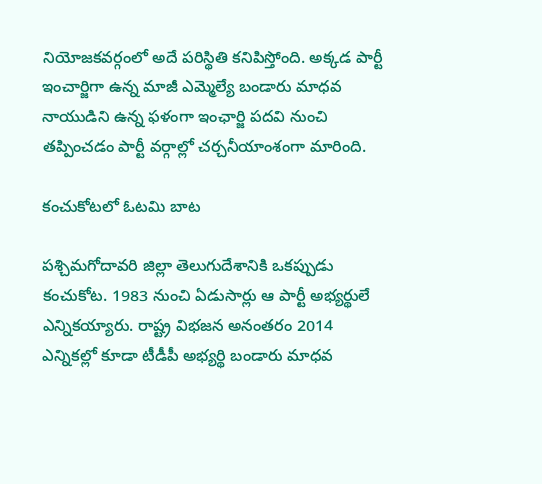నియోజకవర్గంలో అదే పరిస్థితి కనిపిస్తోంది. అక్కడ పార్టీ ఇంచార్జిగా ఉన్న మాజీ ఎమ్మెల్యే బండారు మాధవ నాయుడిని ఉన్న ఫళంగా ఇంఛార్జి పదవి నుంచి తప్పించడం పార్టీ వర్గాల్లో చర్చనీయాంశంగా మారింది.

కంచుకోటలో ఓటమి బాట

పశ్చిమగోదావరి జిల్లా తెలుగుదేశానికి ఒకప్పుడు కంచుకోట. 1983 నుంచి ఏడుసార్లు ఆ పార్టీ అభ్యర్థులే ఎన్నికయ్యారు. రాష్ట్ర విభజన అనంతరం 2014 ఎన్నికల్లో కూడా టీడీపీ అభ్యర్థి బండారు మాధవ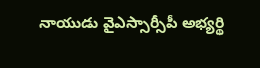నాయుడు వైఎస్సార్సీపీ అభ్యర్థి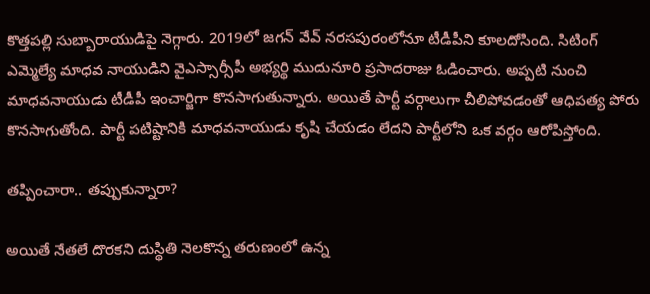కొత్తపల్లి సుబ్బారాయుడిపై నెగ్గారు. 2019లో జగన్ వేవ్ నరసపురంలోనూ టీడీపీని కూలదోసింది. సిటింగ్ ఎమ్మెల్యే మాధవ నాయుడిని వైఎస్సార్సీపీ అభ్యర్థి ముదునూరి ప్రసాదరాజు ఓడించారు. అప్పటి నుంచి మాధవనాయుడు టీడీపీ ఇంచార్జిగా కొనసాగుతున్నారు. అయితే పార్టీ వర్గాలుగా చీలిపోవడంతో ఆధిపత్య పోరు కొనసాగుతోంది. పార్టీ పటిష్టానికి మాధవనాయుడు కృషి చేయడం లేదని పార్టీలోని ఒక వర్గం ఆరోపిస్తోంది.

తప్పించారా.. తప్పుకున్నారా?

అయితే నేతలే దొరకని దుస్థితి నెలకొన్న తరుణంలో ఉన్న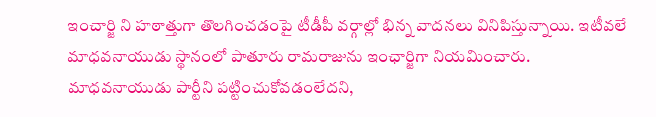ఇంచార్జి ని హఠాత్తుగా తొలగించడంపై టీడీపీ వర్గాల్లో భిన్న వాదనలు వినిపిస్తున్నాయి. ఇటీవలే మాధవనాయుడు స్థానంలో పాతూరు రామరాజును ఇంఛార్జిగా నియమించారు. మాధవనాయుడు పార్టీని పట్టించుకోవడంలేదని,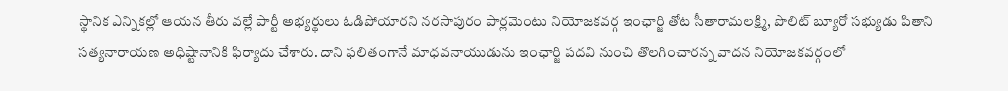స్థానిక ఎన్నికల్లో ఆయన తీరు వల్లే పార్టీ అభ్యర్థులు ఓడిపోయారని నరసాపురం పార్లమెంటు నియోజకవర్గ ఇంఛార్జి తోట సీతారామలక్ష్మి, పొలిట్ బ్యూరో సభ్యుడు పితాని సత్యనారాయణ అధిష్టానానికి ఫిర్యాదు చేశారు. దాని ఫలితంగానే మాధవనాయుడును ఇంఛార్జి పదవి నుంచి తొలగించారన్న వాదన నియోజకవర్గంలో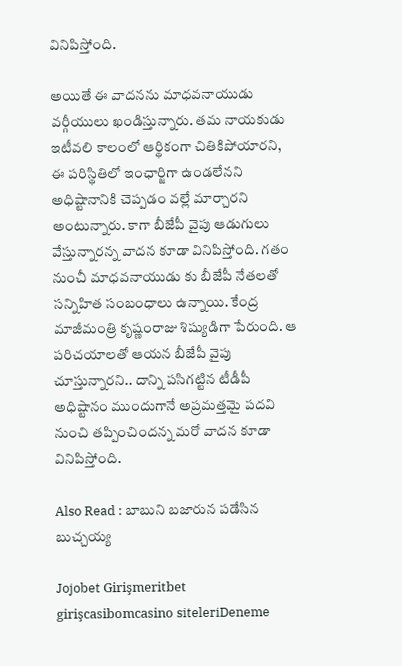వినిపిస్తోంది.

అయితే ఈ వాదనను మాధవనాయుడు వర్గీయులు ఖండిస్తున్నారు. తమ నాయకుడు ఇటీవలి కాలంలో ఆర్థికంగా చితికిపోయారని, ఈ పరిస్థితిలో ఇంఛార్జిగా ఉండలేనని అధిష్టానానికి చెప్పడం వల్లే మార్చారని అంటున్నారు. కాగా బీజేపీ వైపు ఆడుగులు వేస్తున్నారన్న వాదన కూడా వినిపిస్తోంది. గతం నుంచీ మాధవనాయుడు కు బీజేపీ నేతలతో సన్నిహిత సంబంధాలు ఉన్నాయి. కేంద్ర మాజీమంత్రి కృష్ణంరాజు శిష్యుడిగా పేరుంది. ఆ పరిచయాలతో ఆయన బీజేపీ వైపు చూస్తున్నారని.. దాన్ని పసిగట్టిన టీడీపీ అధిష్టానం ముందుగానే అప్రమత్తమై పదవి నుంచి తప్పించిందన్న మరో వాదన కూడా వినిపిస్తోంది.

Also Read : బాబుని బజారున పడేసిన బుచ్చయ్య

Jojobet Girişmeritbet girişcasibomcasino siteleriDeneme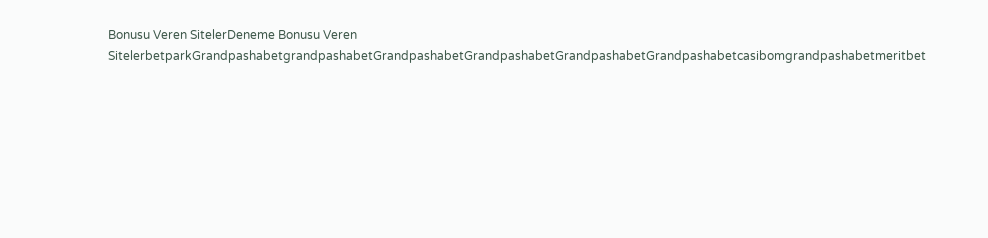Bonusu Veren SitelerDeneme Bonusu Veren SitelerbetparkGrandpashabetgrandpashabetGrandpashabetGrandpashabetGrandpashabetGrandpashabetcasibomgrandpashabetmeritbet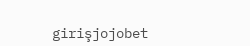girişjojobet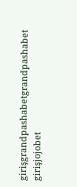girişgrandpashabetgrandpashabet girişjojobet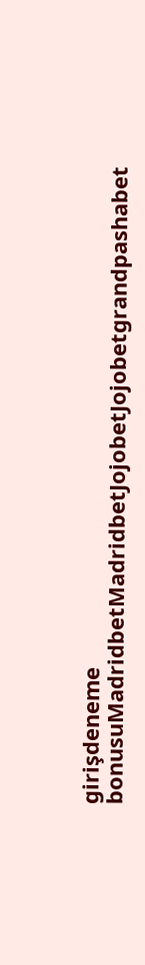girişdeneme bonusuMadridbetMadridbetJojobetJojobetgrandpashabet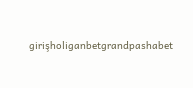girişholiganbetgrandpashabet